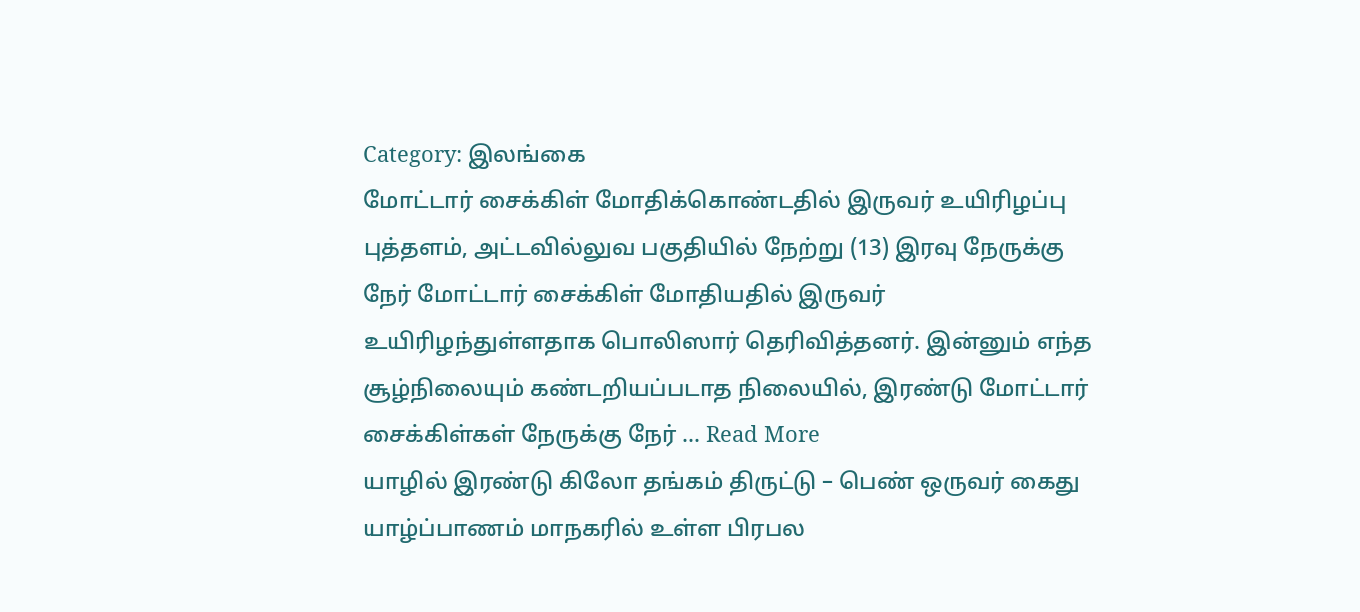Category: இலங்கை
மோட்டார் சைக்கிள் மோதிக்கொண்டதில் இருவர் உயிரிழப்பு
புத்தளம், அட்டவில்லுவ பகுதியில் நேற்று (13) இரவு நேருக்கு நேர் மோட்டார் சைக்கிள் மோதியதில் இருவர் உயிரிழந்துள்ளதாக பொலிஸார் தெரிவித்தனர். இன்னும் எந்த சூழ்நிலையும் கண்டறியப்படாத நிலையில், இரண்டு மோட்டார் சைக்கிள்கள் நேருக்கு நேர் ... Read More
யாழில் இரண்டு கிலோ தங்கம் திருட்டு – பெண் ஒருவர் கைது
யாழ்ப்பாணம் மாநகரில் உள்ள பிரபல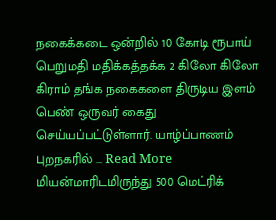நகைக்கடை ஒன்றில் 10 கோடி ரூபாய் பெறுமதி மதிக்கத்தக்க 2 கிலோ கிலோ கிராம் தங்க நகைகளை திருடிய இளம் பெண் ஒருவர் கைது செய்யப்பட்டுள்ளார். யாழ்ப்பாணம் புறநகரில் ... Read More
மியன்மாரிடமிருந்து 500 மெட்ரிக்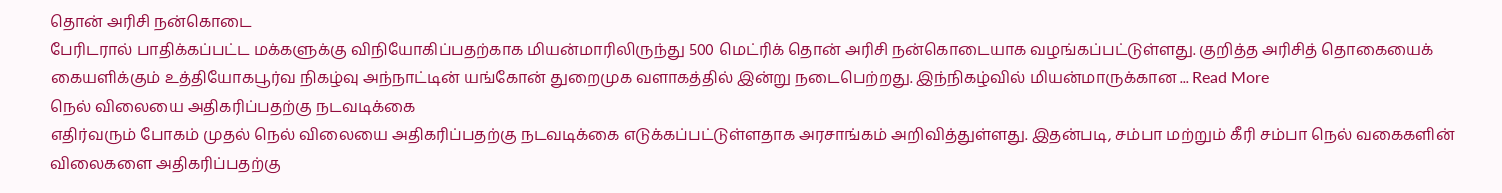தொன் அரிசி நன்கொடை
பேரிடரால் பாதிக்கப்பட்ட மக்களுக்கு விநியோகிப்பதற்காக மியன்மாரிலிருந்து 500 மெட்ரிக் தொன் அரிசி நன்கொடையாக வழங்கப்பட்டுள்ளது. குறித்த அரிசித் தொகையைக் கையளிக்கும் உத்தியோகபூர்வ நிகழ்வு அந்நாட்டின் யங்கோன் துறைமுக வளாகத்தில் இன்று நடைபெற்றது. இந்நிகழ்வில் மியன்மாருக்கான ... Read More
நெல் விலையை அதிகரிப்பதற்கு நடவடிக்கை
எதிர்வரும் போகம் முதல் நெல் விலையை அதிகரிப்பதற்கு நடவடிக்கை எடுக்கப்பட்டுள்ளதாக அரசாங்கம் அறிவித்துள்ளது. இதன்படி, சம்பா மற்றும் கீரி சம்பா நெல் வகைகளின் விலைகளை அதிகரிப்பதற்கு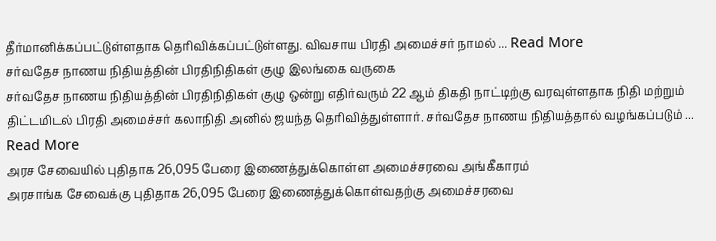தீர்மானிக்கப்பட்டுள்ளதாக தெரிவிக்கப்பட்டுள்ளது. விவசாய பிரதி அமைச்சர் நாமல் ... Read More
சர்வதேச நாணய நிதியத்தின் பிரதிநிதிகள் குழு இலங்கை வருகை
சர்வதேச நாணய நிதியத்தின் பிரதிநிதிகள் குழு ஒன்று எதிர்வரும் 22 ஆம் திகதி நாட்டிற்கு வரவுள்ளதாக நிதி மற்றும் திட்டமிடல் பிரதி அமைச்சர் கலாநிதி அனில் ஜயந்த தெரிவித்துள்ளார். சர்வதேச நாணய நிதியத்தால் வழங்கப்படும் ... Read More
அரச சேவையில் புதிதாக 26,095 பேரை இணைத்துக்கொள்ள அமைச்சரவை அங்கீகாரம்
அரசாங்க சேவைக்கு புதிதாக 26,095 பேரை இணைத்துக்கொள்வதற்கு அமைச்சரவை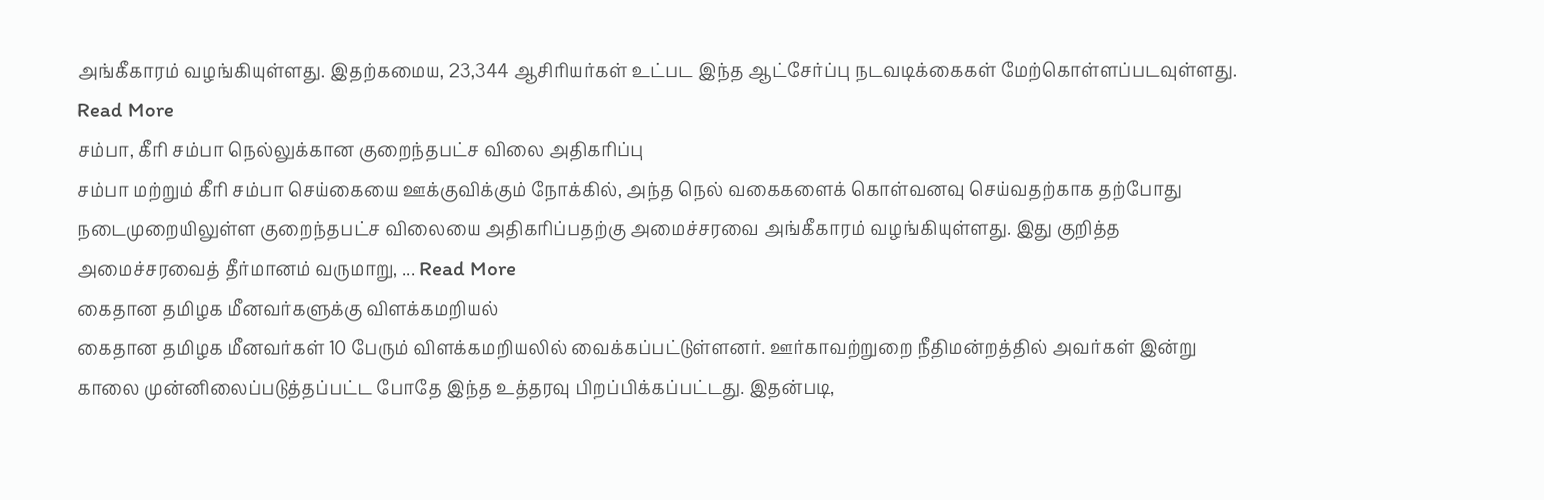அங்கீகாரம் வழங்கியுள்ளது. இதற்கமைய, 23,344 ஆசிரியர்கள் உட்பட இந்த ஆட்சேர்ப்பு நடவடிக்கைகள் மேற்கொள்ளப்படவுள்ளது. Read More
சம்பா, கீரி சம்பா நெல்லுக்கான குறைந்தபட்ச விலை அதிகரிப்பு
சம்பா மற்றும் கீரி சம்பா செய்கையை ஊக்குவிக்கும் நோக்கில், அந்த நெல் வகைகளைக் கொள்வனவு செய்வதற்காக தற்போது நடைமுறையிலுள்ள குறைந்தபட்ச விலையை அதிகரிப்பதற்கு அமைச்சரவை அங்கீகாரம் வழங்கியுள்ளது. இது குறித்த அமைச்சரவைத் தீர்மானம் வருமாறு, ... Read More
கைதான தமிழக மீனவர்களுக்கு விளக்கமறியல்
கைதான தமிழக மீனவர்கள் 10 பேரும் விளக்கமறியலில் வைக்கப்பட்டுள்ளனர். ஊர்காவற்றுறை நீதிமன்றத்தில் அவர்கள் இன்று காலை முன்னிலைப்படுத்தப்பட்ட போதே இந்த உத்தரவு பிறப்பிக்கப்பட்டது. இதன்படி,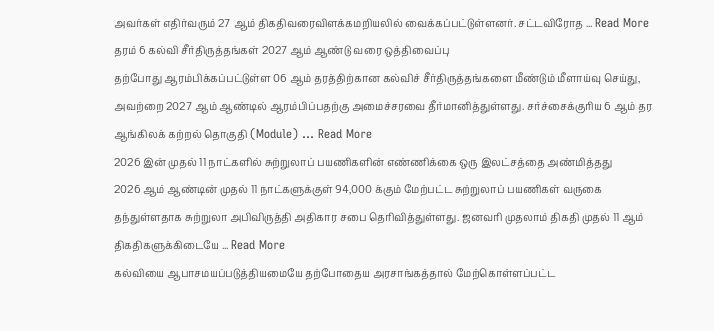அவர்கள் எதிர்வரும் 27 ஆம் திகதிவரைவிளக்கமறியலில் வைக்கப்பட்டுள்ளனர். சட்டவிரோத ... Read More
தரம் 6 கல்வி சீர்திருத்தங்கள் 2027 ஆம் ஆண்டு வரை ஒத்திவைப்பு
தற்போது ஆரம்பிக்கப்பட்டுள்ள 06 ஆம் தரத்திற்கான கல்விச் சீர்திருத்தங்களை மீண்டும் மீளாய்வு செய்து, அவற்றை 2027 ஆம் ஆண்டில் ஆரம்பிப்பதற்கு அமைச்சரவை தீர்மானித்துள்ளது. சர்ச்சைக்குரிய 6 ஆம் தர ஆங்கிலக் கற்றல் தொகுதி (Module) ... Read More
2026 இன் முதல் 11 நாட்களில் சுற்றுலாப் பயணிகளின் எண்ணிக்கை ஒரு இலட்சத்தை அண்மித்தது
2026 ஆம் ஆண்டின் முதல் 11 நாட்களுக்குள் 94,000 க்கும் மேற்பட்ட சுற்றுலாப் பயணிகள் வருகை தந்துள்ளதாக சுற்றுலா அபிவிருத்தி அதிகார சபை தெரிவித்துள்ளது. ஜனவரி முதலாம் திகதி முதல் 11 ஆம் திகதிகளுக்கிடையே ... Read More
கல்வியை ஆபாசமயப்படுத்தியமையே தற்போதைய அரசாங்கத்தால் மேற்கொள்ளப்பட்ட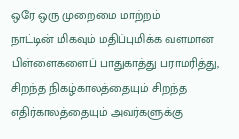ஒரே ஒரு முறைமை மாற்றம்
நாட்டின் மிகவும் மதிப்புமிக்க வளமான பிள்ளைகளைப் பாதுகாத்து பராமரித்து, சிறந்த நிகழ்காலத்தையும் சிறந்த எதிர்காலத்தையும் அவர்களுக்கு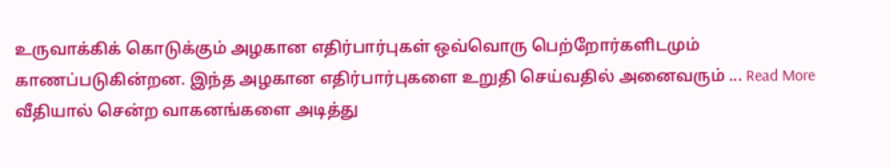உருவாக்கிக் கொடுக்கும் அழகான எதிர்பார்புகள் ஒவ்வொரு பெற்றோர்களிடமும் காணப்படுகின்றன. இந்த அழகான எதிர்பார்புகளை உறுதி செய்வதில் அனைவரும் ... Read More
வீதியால் சென்ற வாகனங்களை அடித்து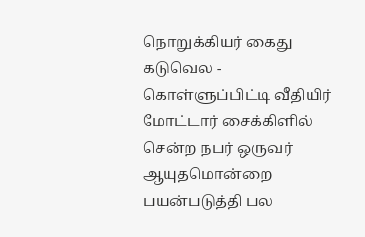நொறுக்கியர் கைது
கடுவெல - கொள்ளுப்பிட்டி வீதியிர் மோட்டார் சைக்கிளில் சென்ற நபர் ஒருவர் ஆயுதமொன்றை பயன்படுத்தி பல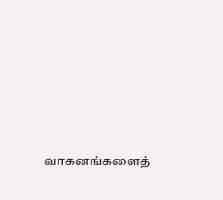வாகனங்களைத்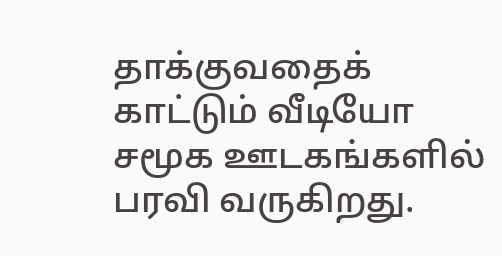தாக்குவதைக் காட்டும் வீடியோ சமூக ஊடகங்களில் பரவி வருகிறது.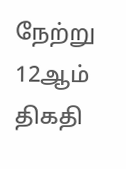நேற்று 12ஆம் திகதி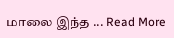மாலை இந்த ... Read More